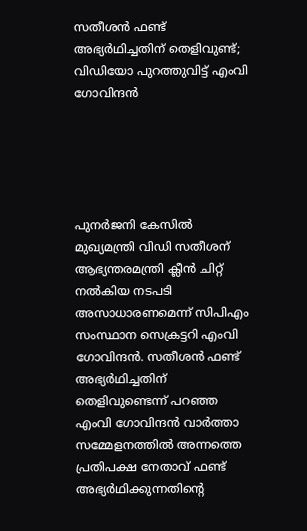സതീശന്‍ ഫണ്ട് അഭ്യര്‍ഥിച്ചതിന് തെളിവുണ്ട്; വിഡിയോ പുറത്തുവിട്ട് എംവി ഗോവിന്ദന്‍





പുനര്‍ജനി കേസില്‍ മുഖ്യമന്ത്രി വിഡി സതീശന് ആഭ്യന്തരമന്ത്രി ക്ലീന്‍ ചിറ്റ് നല്‍കിയ നടപടി അസാധാരണമെന്ന് സിപിഎം സംസ്ഥാന സെക്രട്ടറി എംവി ഗോവിന്ദന്‍. സതീശന്‍ ഫണ്ട് അഭ്യര്‍ഥിച്ചതിന് തെളിവുണ്ടെന്ന് പറഞ്ഞ എംവി ഗോവിന്ദന്‍ വാര്‍ത്താ സമ്മേളനത്തില്‍ അന്നത്തെ പ്രതിപക്ഷ നേതാവ് ഫണ്ട് അഭ്യര്‍ഥിക്കുന്നതിന്റെ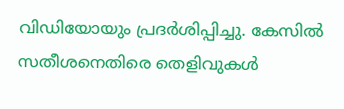വിഡിയോയും പ്രദര്‍ശിപ്പിച്ചു. കേസില്‍ സതീശനെതിരെ തെളിവുകള്‍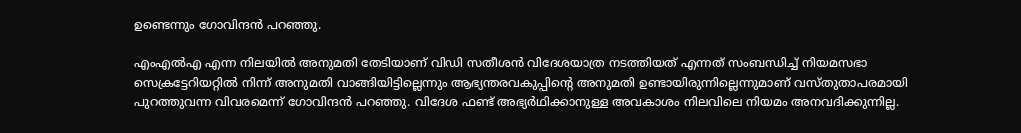ഉണ്ടെന്നും ഗോവിന്ദന്‍ പറഞ്ഞു.

എംഎല്‍എ എന്ന നിലയില്‍ അനുമതി തേടിയാണ് വിഡി സതീശന്‍ വിദേശയാത്ര നടത്തിയത് എന്നത് സംബന്ധിച്ച് നിയമസഭാ സെക്രട്ടേറിയറ്റില്‍ നിന്ന് അനുമതി വാങ്ങിയിട്ടില്ലെന്നും ആഭ്യന്തരവകുപ്പിന്റെ അനുമതി ഉണ്ടായിരുന്നില്ലെന്നുമാണ് വസ്തുതാപരമായി പുറത്തുവന്ന വിവരമെന്ന് ഗോവിന്ദന്‍ പറഞ്ഞു. വിദേശ ഫണ്ട് അഭ്യര്‍ഥിക്കാനുള്ള അവകാശം നിലവിലെ നിയമം അനവദിക്കുന്നില്ല.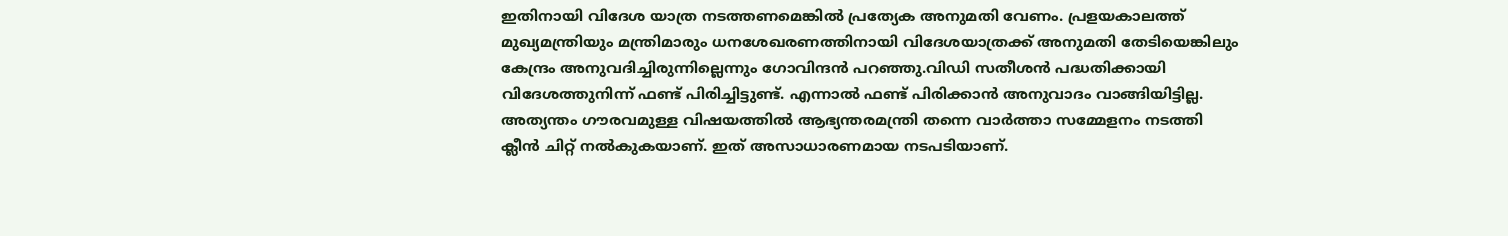ഇതിനായി വിദേശ യാത്ര നടത്തണമെങ്കില്‍ പ്രത്യേക അനുമതി വേണം. പ്രളയകാലത്ത് മുഖ്യമന്ത്രിയും മന്ത്രിമാരും ധനശേഖരണത്തിനായി വിദേശയാത്രക്ക് അനുമതി തേടിയെങ്കിലും കേന്ദ്രം അനുവദിച്ചിരുന്നില്ലെന്നും ഗോവിന്ദന്‍ പറഞ്ഞു.വിഡി സതീശന്‍ പദ്ധതിക്കായി വിദേശത്തുനിന്ന് ഫണ്ട് പിരിച്ചിട്ടുണ്ട്. എന്നാല്‍ ഫണ്ട് പിരിക്കാന്‍ അനുവാദം വാങ്ങിയിട്ടില്ല. അത്യന്തം ഗൗരവമുള്ള വിഷയത്തില്‍ ആഭ്യന്തരമന്ത്രി തന്നെ വാര്‍ത്താ സമ്മേളനം നടത്തി ക്ലീന്‍ ചിറ്റ് നല്‍കുകയാണ്. ഇത് അസാധാരണമായ നടപടിയാണ്.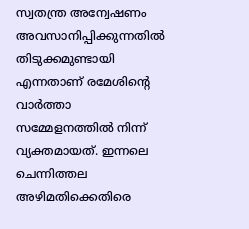സ്വതന്ത്ര അന്വേഷണം അവസാനിപ്പിക്കുന്നതില്‍ തിടുക്കമുണ്ടായി എന്നതാണ് രമേശിന്റെ വാര്‍ത്താ സമ്മേളനത്തില്‍ നിന്ന് വ്യക്തമായത്. ഇന്നലെ ചെന്നിത്തല അഴിമതിക്കെതിരെ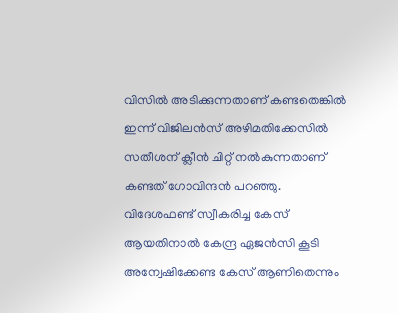വിസില്‍ അടിക്കുന്നതാണ് കണ്ടതെങ്കില്‍ ഇന്ന് വിജിലന്‍സ് അഴിമതിക്കേസില്‍ സതീശന് ക്ലീന്‍ ചിറ്റ് നല്‍കുന്നതാണ് കണ്ടത് ഗോവിന്ദന്‍ പറഞ്ഞു. വിദേശഫണ്ട് സ്വീകരിച്ച കേസ് ആയതിനാല്‍ കേന്ദ്ര ഏജന്‍സി കൂടി അന്വേഷിക്കേണ്ട കേസ് ആണിതെന്നും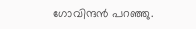ഗോവിന്ദന്‍ പറഞ്ഞു.